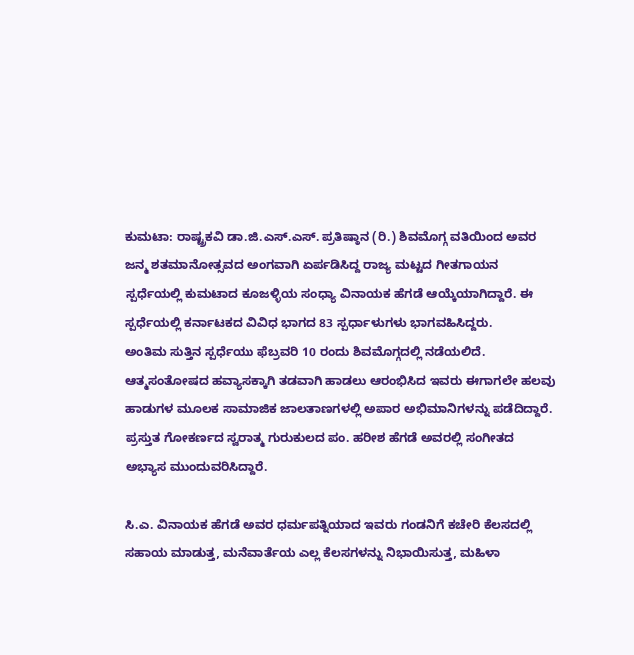ಕುಮಟಾ: ರಾಷ್ಟ್ರಕವಿ ಡಾ.ಜಿ.ಎಸ್.ಎಸ್. ಪ್ರತಿಷ್ಠಾನ (ರಿ.) ಶಿವಮೊಗ್ಗ ವತಿಯಿಂದ ಅವರ ಜನ್ಮ ಶತಮಾನೋತ್ಸವದ ಅಂಗವಾಗಿ ಏರ್ಪಡಿಸಿದ್ದ ರಾಜ್ಯ ಮಟ್ಟದ ಗೀತಗಾಯನ ಸ್ಪರ್ಧೆಯಲ್ಲಿ ಕುಮಟಾದ ಕೂಜಳ್ಳಿಯ ಸಂಧ್ಯಾ ವಿನಾಯಕ ಹೆಗಡೆ ಆಯ್ಕೆಯಾಗಿದ್ದಾರೆ. ಈ ಸ್ಪರ್ಧೆಯಲ್ಲಿ ಕರ್ನಾಟಕದ ವಿವಿಧ ಭಾಗದ 83 ಸ್ಪರ್ಧಾಳುಗಳು ಭಾಗವಹಿಸಿದ್ದರು.
ಅಂತಿಮ ಸುತ್ತಿನ ಸ್ಪರ್ಧೆಯು ಫೆಬ್ರವರಿ 10 ರಂದು ಶಿವಮೊಗ್ಗದಲ್ಲಿ ನಡೆಯಲಿದೆ. ಆತ್ಮಸಂತೋಷದ ಹವ್ಯಾಸಕ್ಕಾಗಿ ತಡವಾಗಿ ಹಾಡಲು ಆರಂಭಿಸಿದ ಇವರು ಈಗಾಗಲೇ ಹಲವು ಹಾಡುಗಳ ಮೂಲಕ ಸಾಮಾಜಿಕ ಜಾಲತಾಣಗಳಲ್ಲಿ ಅಪಾರ ಅಭಿಮಾನಿಗಳನ್ನು ಪಡೆದಿದ್ದಾರೆ. ಪ್ರಸ್ತುತ ಗೋಕರ್ಣದ ಸ್ವರಾತ್ಮ ಗುರುಕುಲದ ಪಂ. ಹರೀಶ ಹೆಗಡೆ ಅವರಲ್ಲಿ ಸಂಗೀತದ ಅಭ್ಯಾಸ ಮುಂದುವರಿಸಿದ್ದಾರೆ.

ಸಿ.ಎ. ವಿನಾಯಕ ಹೆಗಡೆ ಅವರ ಧರ್ಮಪತ್ನಿಯಾದ ಇವರು ಗಂಡನಿಗೆ ಕಚೇರಿ ಕೆಲಸದಲ್ಲಿ ಸಹಾಯ ಮಾಡುತ್ತ, ಮನೆವಾರ್ತೆಯ ಎಲ್ಲ ಕೆಲಸಗಳನ್ನು ನಿಭಾಯಿಸುತ್ತ, ಮಹಿಳಾ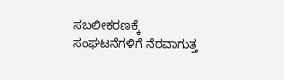ಸಬಲೀಕರಣಕ್ಕೆ ಸಂಘಟನೆಗಳಿಗೆ ನೆರವಾಗುತ್ತ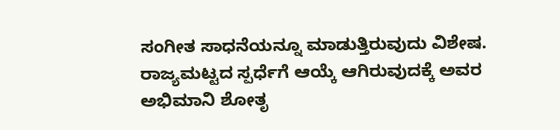ಸಂಗೀತ ಸಾಧನೆಯನ್ನೂ ಮಾಡುತ್ತಿರುವುದು ವಿಶೇಷ.
ರಾಜ್ಯಮಟ್ಟದ ಸ್ಪರ್ಧೆಗೆ ಆಯ್ಕೆ ಆಗಿರುವುದಕ್ಕೆ ಅವರ ಅಭಿಮಾನಿ ಶೋತೃ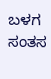ಬಳಗ ಸಂತಸ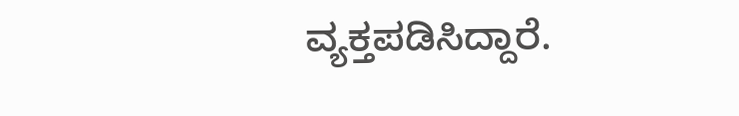ವ್ಯಕ್ತಪಡಿಸಿದ್ದಾರೆ.